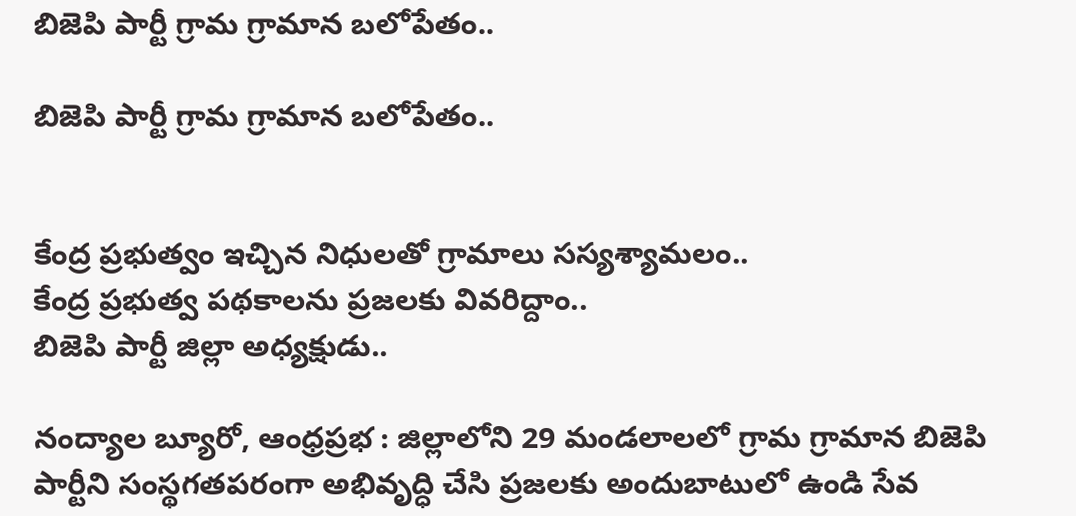బిజెపి పార్టీ గ్రామ గ్రామాన బలోపేతం..

బిజెపి పార్టీ గ్రామ గ్రామాన బలోపేతం..


కేంద్ర ప్రభుత్వం ఇచ్చిన నిధులతో గ్రామాలు సస్యశ్యామలం..
కేంద్ర ప్రభుత్వ పథకాలను ప్రజలకు వివరిద్దాం..
బిజెపి పార్టీ జిల్లా అధ్యక్షుడు..

నంద్యాల బ్యూరో, ఆంధ్రప్రభ : జిల్లాలోని 29 మండలాలలో గ్రామ గ్రామాన బిజెపి పార్టీని సంస్థగతపరంగా అభివృద్ధి చేసి ప్రజలకు అందుబాటులో ఉండి సేవ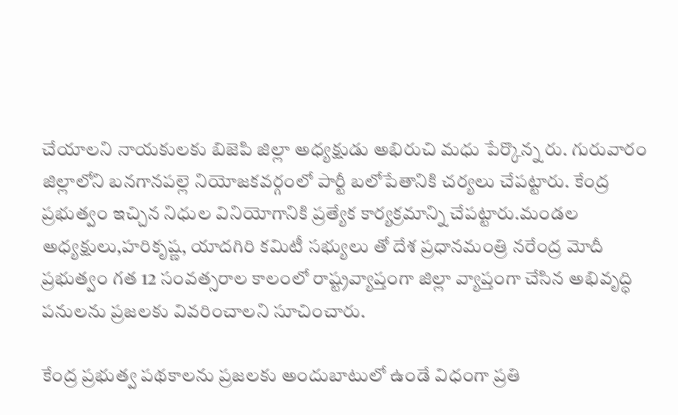చేయాలని నాయకులకు బిజెపి జిల్లా అధ్యక్షుడు అభిరుచి మధు పేర్కొన్న రు. గురువారం జిల్లాలోని బనగానపల్లె నియోజకవర్గంలో పార్టీ బలోపేతానికి చర్యలు చేపట్టారు. కేంద్ర ప్రభుత్వం ఇచ్చిన నిధుల వినియోగానికి ప్రత్యేక కార్యక్రమాన్ని చేపట్టారు.మండల అధ్యక్షులు,హరికృష్ణ, యాదగిరి కమిటీ సభ్యులు తో దేశ ప్రధానమంత్రి నరేంద్ర మోదీ ప్రభుత్వం గత 12 సంవత్సరాల కాలంలో రాష్ట్రవ్యాప్తంగా జిల్లా వ్యాప్తంగా చేసిన అభివృద్ధి పనులను ప్రజలకు వివరించాలని సూచించారు.

కేంద్ర ప్రభుత్వ పథకాలను ప్రజలకు అందుబాటులో ఉండే విధంగా ప్రతి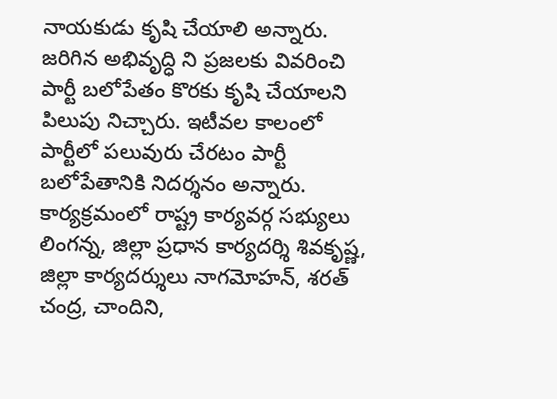నాయకుడు కృషి చేయాలి అన్నారు. జరిగిన అభివృద్ధి ని ప్రజలకు వివరించి పార్టీ బలోపేతం కొరకు కృషి చేయాలని పిలుపు నిచ్చారు. ఇటీవల కాలంలో పార్టీలో పలువురు చేరటం పార్టీ బలోపేతానికి నిదర్శనం అన్నారు. కార్యక్రమంలో రాష్ట్ర కార్యవర్గ సభ్యులు లింగన్న, జిల్లా ప్రధాన కార్యదర్శి శివకృష్ణ, జిల్లా కార్యదర్శులు నాగమోహన్, శరత్ చంద్ర, చాందిని,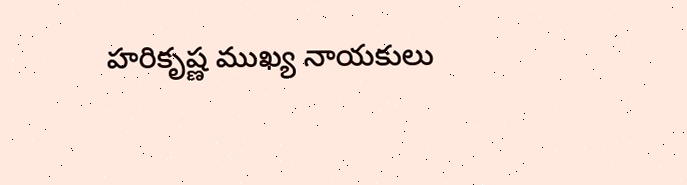హరికృష్ణ ముఖ్య నాయకులు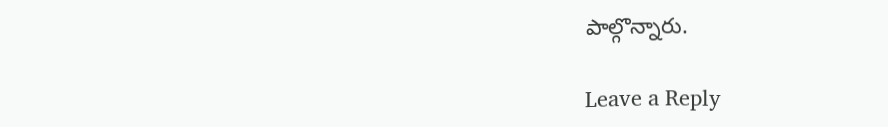పాల్గొన్నారు.

Leave a Reply